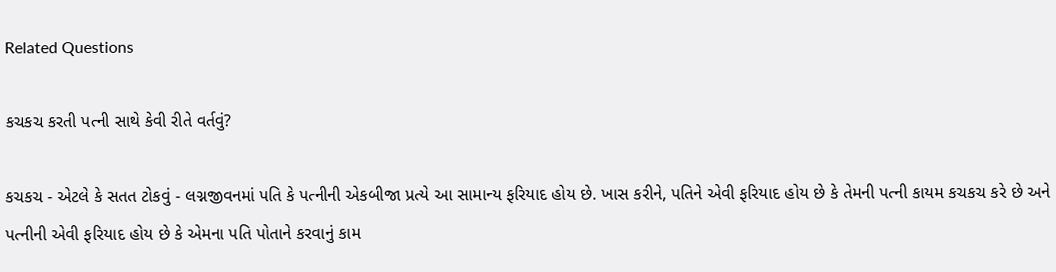Related Questions

કચકચ કરતી પત્ની સાથે કેવી રીતે વર્તવું?

કચકચ - એટલે કે સતત ટોકવું - લગ્નજીવનમાં પતિ કે પત્નીની એકબીજા પ્રત્યે આ સામાન્ય ફરિયાદ હોય છે. ખાસ કરીને, પતિને એવી ફરિયાદ હોય છે કે તેમની પત્ની કાયમ કચકચ કરે છે અને પત્નીની એવી ફરિયાદ હોય છે કે એમના પતિ પોતાને કરવાનું કામ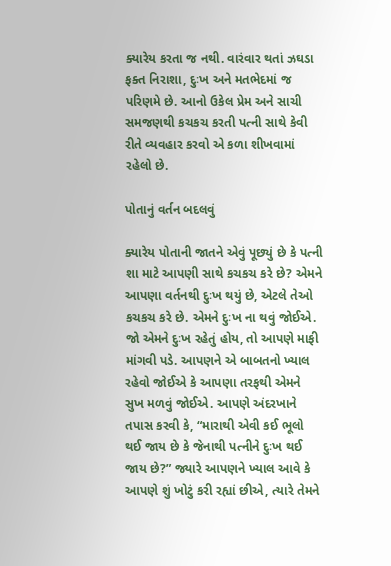ક્યારેય કરતા જ નથી. વારંવાર થતાં ઝઘડા ફક્ત નિરાશા, દુઃખ અને મતભેદમાં જ પરિણમે છે. આનો ઉકેલ પ્રેમ અને સાચી સમજણથી કચકચ કરતી પત્ની સાથે કેવી રીતે વ્યવહાર કરવો એ કળા શીખવામાં રહેલો છે.

પોતાનું વર્તન બદલવું

ક્યારેય પોતાની જાતને એવું પૂછ્યું છે કે પત્ની શા માટે આપણી સાથે કચકચ કરે છે? એમને આપણા વર્તનથી દુઃખ થયું છે, એટલે તેઓ કચકચ કરે છે. એમને દુઃખ ના થવું જોઈએ. જો એમને દુઃખ રહેતું હોય, તો આપણે માફી માંગવી પડે. આપણને એ બાબતનો ખ્યાલ રહેવો જોઈએ કે આપણા તરફથી એમને સુખ મળવું જોઈએ. આપણે અંદરખાને તપાસ કરવી કે, “મારાથી એવી કઈ ભૂલો થઈ જાય છે કે જેનાથી પત્નીને દુઃખ થઈ જાય છે?” જ્યારે આપણને ખ્યાલ આવે કે આપણે શું ખોટું કરી રહ્યાં છીએ, ત્યારે તેમને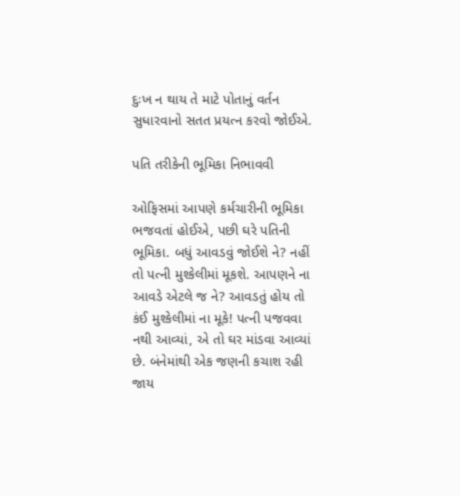દુઃખ ન થાય તે માટે પોતાનું વર્તન સુધારવાનો સતત પ્રયત્ન કરવો જોઈએ.

પતિ તરીકેની ભૂમિકા નિભાવવી

ઓફિસમાં આપણે કર્મચારીની ભૂમિકા ભજવતાં હોઈએ, પછી ઘરે પતિની ભૂમિકા. બધું આવડવું જોઈશે ને? નહીં તો પત્ની મુશ્કેલીમાં મૂકશે. આપણને ના આવડે એટલે જ ને? આવડતું હોય તો કંઈ મુશ્કેલીમાં ના મૂકે! પત્ની પજવવા નથી આવ્યાં, એ તો ઘર માંડવા આવ્યાં છે. બંનેમાંથી એક જણની કચાશ રહી જાય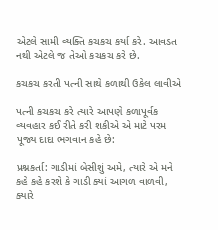એટલે સામી વ્યક્તિ કચકચ કર્યા કરે. આવડત નથી એટલે જ તેઓ કચકચ કરે છે.

કચકચ કરતી પત્ની સાથે કળાથી ઉકેલ લાવીએ

પત્ની કચકચ કરે ત્યારે આપણે કળાપૂર્વક વ્યવહાર કઈ રીતે કરી શકીએ એ માટે પરમ પૂજ્ય દાદા ભગવાન કહે છે:

પ્રશ્નકર્તા: ગાડીમાં બેસીશું અમે, ત્યારે એ મને કહે કહે કરશે કે ગાડી ક્યાં આગળ વાળવી, ક્યારે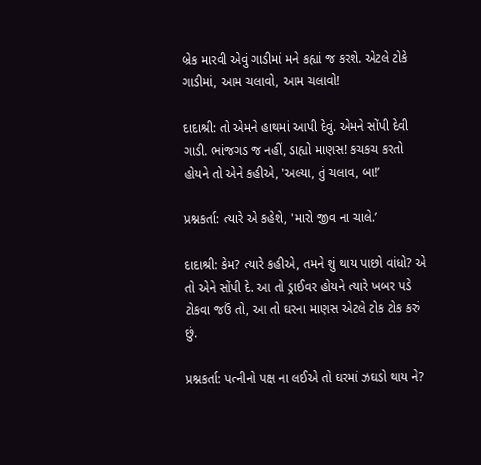બ્રેક મારવી એવું ગાડીમાં મને કહ્યાં જ કરશે. એટલે ટોકે ગાડીમાં, આમ ચલાવો, આમ ચલાવો!

દાદાશ્રી: તો એમને હાથમાં આપી દેવું. એમને સોંપી દેવી ગાડી. ભાંજગડ જ નહીં, ડાહ્યો માણસ! કચકચ કરતો હોયને તો એને કહીએ, 'અલ્યા, તું ચલાવ, બા!’

પ્રશ્નકર્તા: ત્યારે એ કહેશે, 'મારો જીવ ના ચાલે.’

દાદાશ્રી: કેમ? ત્યારે કહીએ, તમને શું થાય પાછો વાંધો? એ તો એને સોંપી દે. આ તો ડ્રાઈવર હોયને ત્યારે ખબર પડે ટોકવા જઉં તો, આ તો ઘરના માણસ એટલે ટોક ટોક કરું છું.

પ્રશ્નકર્તા: પત્નીનો પક્ષ ના લઈએ તો ઘરમાં ઝઘડો થાય ને?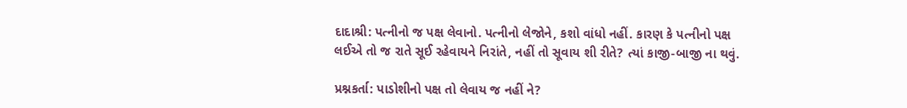દાદાશ્રી: પત્નીનો જ પક્ષ લેવાનો. પત્નીનો લેજોને, કશો વાંધો નહીં. કારણ કે પત્નીનો પક્ષ લઈએ તો જ રાતે સૂઈ રહેવાયને નિરાંતે, નહીં તો સૂવાય શી રીતે? ત્યાં કાજી-બાજી ના થવું.

પ્રશ્નકર્તા: પાડોશીનો પક્ષ તો લેવાય જ નહીં ને?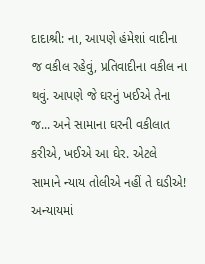દાદાશ્રી: ના, આપણે હંમેશાં વાદીના જ વકીલ રહેવું, પ્રતિવાદીના વકીલ ના થવું. આપણે જે ઘરનું ખઈએ તેના જ... અને સામાના ઘરની વકીલાત કરીએ, ખઈએ આ ઘેર. એટલે સામાને ન્યાય તોલીએ નહીં તે ઘડીએ! અન્યાયમાં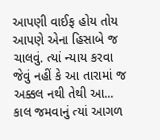આપણી વાઈફ હોય તોય આપણે એના હિસાબે જ ચાલવું. ત્યાં ન્યાય કરવા જેવું નહીં કે આ તારામાં જ અક્કલ નથી તેથી આ... કાલ જમવાનું ત્યાં આગળ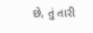છે, તું તારી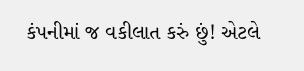કંપનીમાં જ વકીલાત કરું છું! એટલે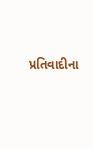પ્રતિવાદીના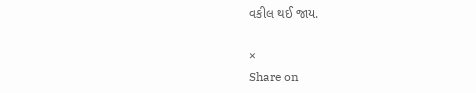વકીલ થઈ જાય.

×
Share on